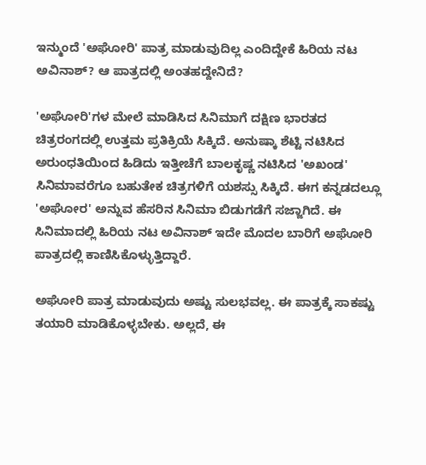ಇನ್ಮುಂದೆ 'ಅಘೋರಿ' ಪಾತ್ರ ಮಾಡುವುದಿಲ್ಲ ಎಂದಿದ್ದೇಕೆ ಹಿರಿಯ ನಟ ಅವಿನಾಶ್? ಆ ಪಾತ್ರದಲ್ಲಿ ಅಂತಹದ್ದೇನಿದೆ?

'ಅಘೋರಿ'ಗಳ ಮೇಲೆ ಮಾಡಿಸಿದ ಸಿನಿಮಾಗೆ ದಕ್ಷಿಣ ಭಾರತದ ಚಿತ್ರರಂಗದಲ್ಲಿ ಉತ್ತಮ ಪ್ರತಿಕ್ರಿಯೆ ಸಿಕ್ಕಿದೆ. ಅನುಷ್ಕಾ ಶೆಟ್ಟಿ ನಟಿಸಿದ ಅರುಂಧತಿಯಿಂದ ಹಿಡಿದು ಇತ್ತೀಚೆಗೆ ಬಾಲಕೃಷ್ಣ ನಟಿಸಿದ 'ಅಖಂಡ' ಸಿನಿಮಾವರೆಗೂ ಬಹುತೇಕ ಚಿತ್ರಗಳಿಗೆ ಯಶಸ್ಸು ಸಿಕ್ಕಿದೆ. ಈಗ ಕನ್ನಡದಲ್ಲೂ 'ಅಘೋರ' ಅನ್ನುವ ಹೆಸರಿನ ಸಿನಿಮಾ ಬಿಡುಗಡೆಗೆ ಸಜ್ಜಾಗಿದೆ. ಈ ಸಿನಿಮಾದಲ್ಲಿ ಹಿರಿಯ ನಟ ಅವಿನಾಶ್ ಇದೇ ಮೊದಲ ಬಾರಿಗೆ ಅಘೋರಿ ಪಾತ್ರದಲ್ಲಿ ಕಾಣಿಸಿಕೊಳ್ಳುತ್ತಿದ್ದಾರೆ.

ಅಘೋರಿ ಪಾತ್ರ ಮಾಡುವುದು ಅಷ್ಟು ಸುಲಭವಲ್ಲ. ಈ ಪಾತ್ರಕ್ಕೆ ಸಾಕಷ್ಟು ತಯಾರಿ ಮಾಡಿಕೊಳ್ಳಬೇಕು. ಅಲ್ಲದೆ, ಈ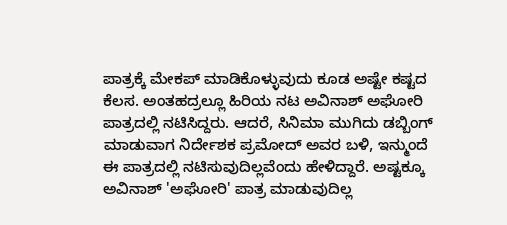ಪಾತ್ರಕ್ಕೆ ಮೇಕಪ್ ಮಾಡಿಕೊಳ್ಳುವುದು ಕೂಡ ಅಷ್ಟೇ ಕಷ್ಟದ ಕೆಲಸ. ಅಂತಹದ್ರಲ್ಲೂ ಹಿರಿಯ ನಟ ಅವಿನಾಶ್ ಅಘೋರಿ ಪಾತ್ರದಲ್ಲಿ ನಟಿಸಿದ್ದರು. ಆದರೆ, ಸಿನಿಮಾ ಮುಗಿದು ಡಬ್ಬಿಂಗ್ ಮಾಡುವಾಗ ನಿರ್ದೇಶಕ ಪ್ರಮೋದ್ ಅವರ ಬಳಿ, ಇನ್ಮುಂದೆ ಈ ಪಾತ್ರದಲ್ಲಿ ನಟಿಸುವುದಿಲ್ಲವೆಂದು ಹೇಳಿದ್ದಾರೆ. ಅಷ್ಟಕ್ಕೂ ಅವಿನಾಶ್ 'ಅಘೋರಿ' ಪಾತ್ರ ಮಾಡುವುದಿಲ್ಲ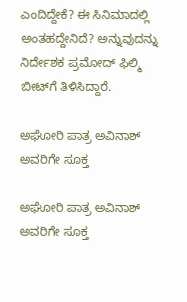ಎಂದಿದ್ದೇಕೆ? ಈ ಸಿನಿಮಾದಲ್ಲಿ ಅಂತಹದ್ದೇನಿದೆ? ಅನ್ನುವುದನ್ನು ನಿರ್ದೇಶಕ ಪ್ರಮೋದ್ ಫಿಲ್ಮಿ ಬೀಟ್‌ಗೆ ತಿಳಿಸಿದ್ದಾರೆ.

ಅಘೋರಿ ಪಾತ್ರ ಅವಿನಾಶ್ ಅವರಿಗೇ ಸೂಕ್ತ

ಅಘೋರಿ ಪಾತ್ರ ಅವಿನಾಶ್ ಅವರಿಗೇ ಸೂಕ್ತ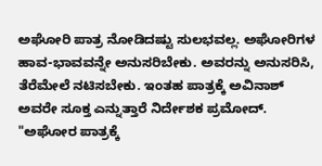ಅಘೋರಿ ಪಾತ್ರ ನೋಡಿದಷ್ಟು ಸುಲಭವಲ್ಲ. ಅಘೋರಿಗಳ ಹಾವ-ಭಾವವನ್ನೇ ಅನುಸರಿಬೇಕು. ಅವರನ್ನು ಅನುಸರಿಸಿ, ತೆರೆಮೇಲೆ ನಟಿಸಬೇಕು. ಇಂತಹ ಪಾತ್ರಕ್ಕೆ ಅವಿನಾಶ್ ಅವರೇ ಸೂಕ್ತ ಎನ್ನುತ್ತಾರೆ ನಿರ್ದೇಶಕ ಪ್ರಮೋದ್. "ಅಘೋರ ಪಾತ್ರಕ್ಕೆ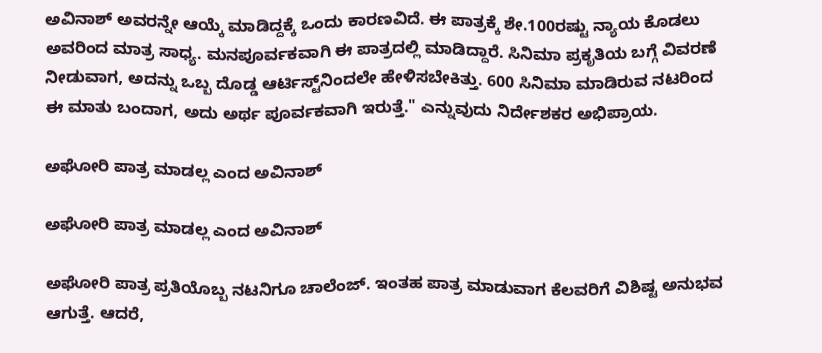ಅವಿನಾಶ್ ಅವರನ್ನೇ ಆಯ್ಕೆ ಮಾಡಿದ್ದಕ್ಕೆ ಒಂದು ಕಾರಣವಿದೆ. ಈ ಪಾತ್ರಕ್ಕೆ ಶೇ.100ರಷ್ಟು ನ್ಯಾಯ ಕೊಡಲು ಅವರಿಂದ ಮಾತ್ರ ಸಾಧ್ಯ. ಮನಪೂರ್ವಕವಾಗಿ ಈ ಪಾತ್ರದಲ್ಲಿ ಮಾಡಿದ್ದಾರೆ. ಸಿನಿಮಾ ಪ್ರಕೃತಿಯ ಬಗ್ಗೆ ವಿವರಣೆ ನೀಡುವಾಗ, ಅದನ್ನು ಒಬ್ಬ ದೊಡ್ಡ ಆರ್ಟಿಸ್ಟ್‌ನಿಂದಲೇ ಹೇಳಿಸಬೇಕಿತ್ತು. 600 ಸಿನಿಮಾ ಮಾಡಿರುವ ನಟರಿಂದ ಈ ಮಾತು ಬಂದಾಗ, ಅದು ಅರ್ಥ ಪೂರ್ವಕವಾಗಿ ಇರುತ್ತೆ." ಎನ್ನುವುದು ನಿರ್ದೇಶಕರ ಅಭಿಪ್ರಾಯ.

ಅಘೋರಿ ಪಾತ್ರ ಮಾಡಲ್ಲ ಎಂದ ಅವಿನಾಶ್

ಅಘೋರಿ ಪಾತ್ರ ಮಾಡಲ್ಲ ಎಂದ ಅವಿನಾಶ್

ಅಘೋರಿ ಪಾತ್ರ ಪ್ರತಿಯೊಬ್ಬ ನಟನಿಗೂ ಚಾಲೆಂಜ್. ಇಂತಹ ಪಾತ್ರ ಮಾಡುವಾಗ ಕೆಲವರಿಗೆ ವಿಶಿಷ್ಟ ಅನುಭವ ಆಗುತ್ತೆ. ಆದರೆ,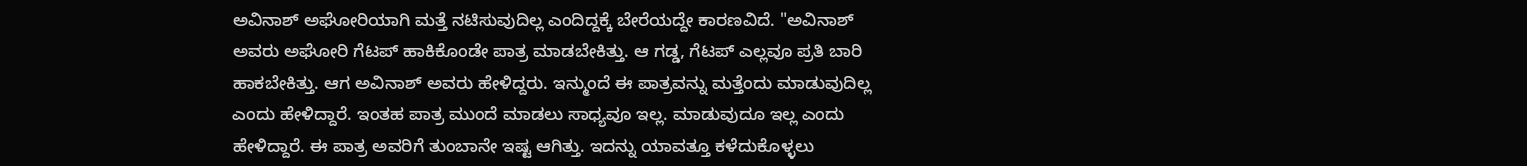ಅವಿನಾಶ್ ಅಘೋರಿಯಾಗಿ ಮತ್ತೆ ನಟಿಸುವುದಿಲ್ಲ ಎಂದಿದ್ದಕ್ಕೆ ಬೇರೆಯದ್ದೇ ಕಾರಣವಿದೆ. "ಅವಿನಾಶ್ ಅವರು ಅಘೋರಿ ಗೆಟಪ್ ಹಾಕಿಕೊಂಡೇ ಪಾತ್ರ ಮಾಡಬೇಕಿತ್ತು. ಆ ಗಡ್ಡ, ಗೆಟಪ್ ಎಲ್ಲವೂ ಪ್ರತಿ ಬಾರಿ ಹಾಕಬೇಕಿತ್ತು. ಆಗ ಅವಿನಾಶ್ ಅವರು ಹೇಳಿದ್ದರು. ಇನ್ಮುಂದೆ ಈ ಪಾತ್ರವನ್ನು ಮತ್ತೆಂದು ಮಾಡುವುದಿಲ್ಲ ಎಂದು ಹೇಳಿದ್ದಾರೆ. ಇಂತಹ ಪಾತ್ರ ಮುಂದೆ ಮಾಡಲು ಸಾಧ್ಯವೂ ಇಲ್ಲ. ಮಾಡುವುದೂ ಇಲ್ಲ ಎಂದು ಹೇಳಿದ್ದಾರೆ. ಈ ಪಾತ್ರ ಅವರಿಗೆ ತುಂಬಾನೇ ಇಷ್ಟ ಆಗಿತ್ತು. ಇದನ್ನು ಯಾವತ್ತೂ ಕಳೆದುಕೊಳ್ಳಲು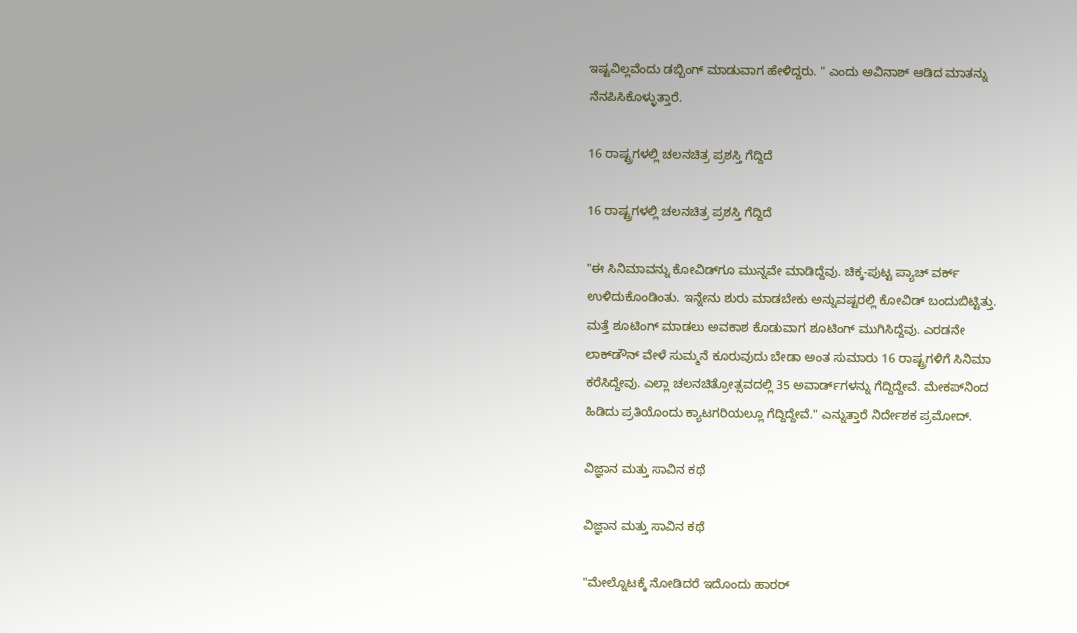ಇಷ್ಟವಿಲ್ಲವೆಂದು ಡಬ್ಬಿಂಗ್ ಮಾಡುವಾಗ ಹೇಳಿದ್ದರು. " ಎಂದು ಅವಿನಾಶ್ ಆಡಿದ ಮಾತನ್ನು ನೆನಪಿಸಿಕೊಳ್ಳುತ್ತಾರೆ.

16 ರಾಷ್ಟ್ರಗಳಲ್ಲಿ ಚಲನಚಿತ್ರ ಪ್ರಶಸ್ತಿ ಗೆದ್ದಿದೆ

16 ರಾಷ್ಟ್ರಗಳಲ್ಲಿ ಚಲನಚಿತ್ರ ಪ್ರಶಸ್ತಿ ಗೆದ್ದಿದೆ

"ಈ ಸಿನಿಮಾವನ್ನು ಕೋವಿಡ್‌ಗೂ ಮುನ್ನವೇ ಮಾಡಿದ್ದೆವು. ಚಿಕ್ಕ-ಪುಟ್ಟ ಪ್ಯಾಚ್ ವರ್ಕ್ ಉಳಿದುಕೊಂಡಿಂತು. ಇನ್ನೇನು ಶುರು ಮಾಡಬೇಕು ಅನ್ನುವಷ್ಟರಲ್ಲಿ ಕೋವಿಡ್ ಬಂದುಬಿಟ್ಟಿತ್ತು. ಮತ್ತೆ ಶೂಟಿಂಗ್ ಮಾಡಲು ಅವಕಾಶ ಕೊಡುವಾಗ ಶೂಟಿಂಗ್ ಮುಗಿಸಿದ್ದೆವು. ಎರಡನೇ ಲಾಕ್‌ಡೌನ್ ವೇಳೆ ಸುಮ್ಮನೆ ಕೂರುವುದು ಬೇಡಾ ಅಂತ ಸುಮಾರು 16 ರಾಷ್ಟ್ರಗಳಿಗೆ ಸಿನಿಮಾ ಕರೆಸಿದ್ದೇವು. ಎಲ್ಲಾ ಚಲನಚಿತ್ರೋತ್ಸವದಲ್ಲಿ 35 ಅವಾರ್ಡ್‌ಗಳನ್ನು ಗೆದ್ದಿದ್ದೇವೆ. ಮೇಕಪ್‌ನಿಂದ ಹಿಡಿದು ಪ್ರತಿಯೊಂದು ಕ್ಯಾಟಗರಿಯಲ್ಲೂ ಗೆದ್ದಿದ್ದೇವೆ." ಎನ್ನುತ್ತಾರೆ ನಿರ್ದೇಶಕ ಪ್ರಮೋದ್.

ವಿಜ್ಞಾನ ಮತ್ತು ಸಾವಿನ ಕಥೆ

ವಿಜ್ಞಾನ ಮತ್ತು ಸಾವಿನ ಕಥೆ

"ಮೇಲ್ನೊಟಕ್ಕೆ ನೋಡಿದರೆ ಇದೊಂದು ಹಾರರ್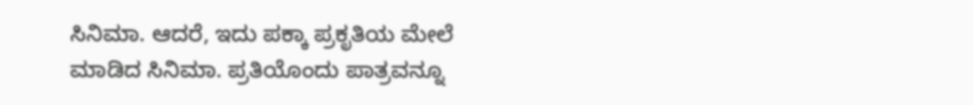ಸಿನಿಮಾ. ಆದರೆ, ಇದು ಪಕ್ಕಾ ಪ್ರಕೃತಿಯ ಮೇಲೆ ಮಾಡಿದ ಸಿನಿಮಾ. ಪ್ರತಿಯೊಂದು ಪಾತ್ರವನ್ನೂ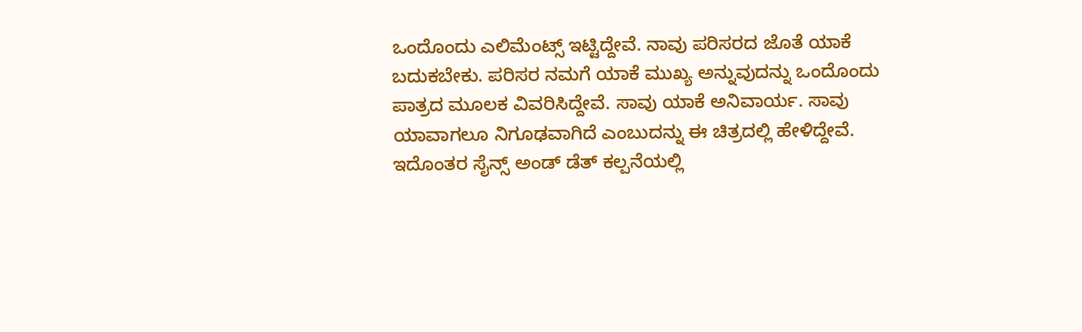ಒಂದೊಂದು ಎಲಿಮೆಂಟ್ಸ್‌ ಇಟ್ಟಿದ್ದೇವೆ. ನಾವು ಪರಿಸರದ ಜೊತೆ ಯಾಕೆ ಬದುಕಬೇಕು. ಪರಿಸರ ನಮಗೆ ಯಾಕೆ ಮುಖ್ಯ ಅನ್ನುವುದನ್ನು ಒಂದೊಂದು ಪಾತ್ರದ ಮೂಲಕ ವಿವರಿಸಿದ್ದೇವೆ. ಸಾವು ಯಾಕೆ ಅನಿವಾರ್ಯ. ಸಾವು ಯಾವಾಗಲೂ ನಿಗೂಢವಾಗಿದೆ ಎಂಬುದನ್ನು ಈ ಚಿತ್ರದಲ್ಲಿ ಹೇಳಿದ್ದೇವೆ. ಇದೊಂತರ ಸೈನ್ಸ್ ಅಂಡ್ ಡೆತ್ ಕಲ್ಪನೆಯಲ್ಲಿ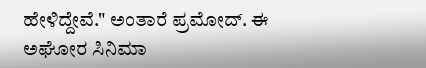ಹೇಳಿದ್ದೇವೆ." ಅಂತಾರೆ ಪ್ರಮೋದ್. ಈ ಅಘೋರ ಸಿನಿಮಾ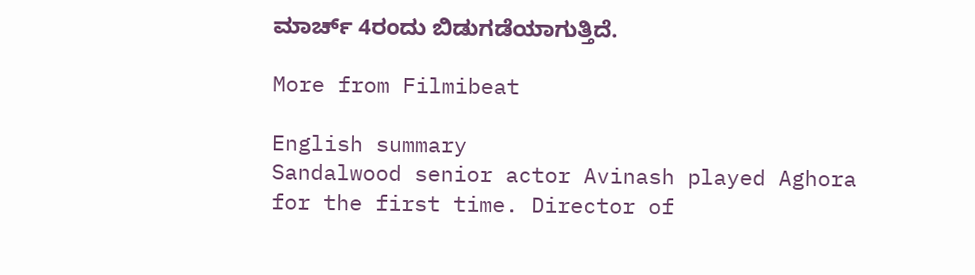ಮಾರ್ಚ್ 4ರಂದು ಬಿಡುಗಡೆಯಾಗುತ್ತಿದೆ.

More from Filmibeat

English summary
Sandalwood senior actor Avinash played Aghora for the first time. Director of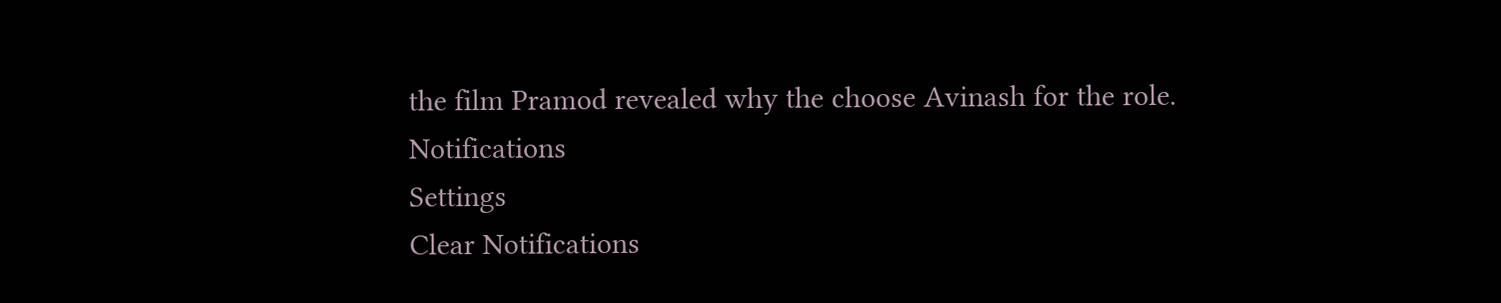the film Pramod revealed why the choose Avinash for the role.
Notifications
Settings
Clear Notifications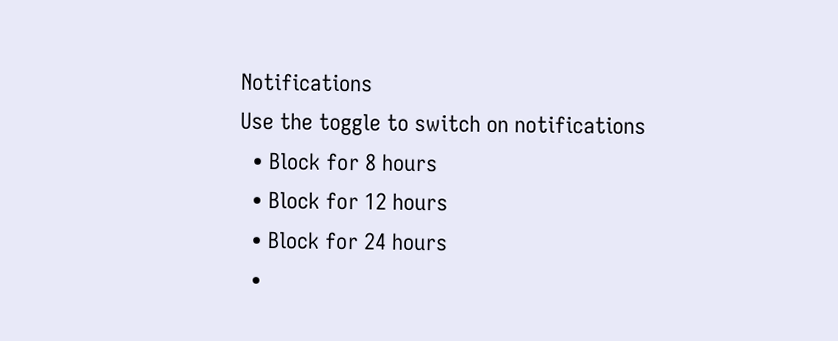Notifications
Use the toggle to switch on notifications
  • Block for 8 hours
  • Block for 12 hours
  • Block for 24 hours
  •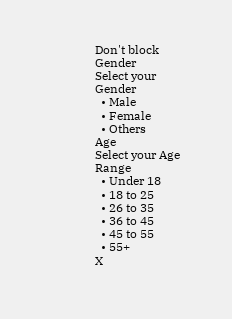Don't block
Gender
Select your Gender
  • Male
  • Female
  • Others
Age
Select your Age Range
  • Under 18
  • 18 to 25
  • 26 to 35
  • 36 to 45
  • 45 to 55
  • 55+
X